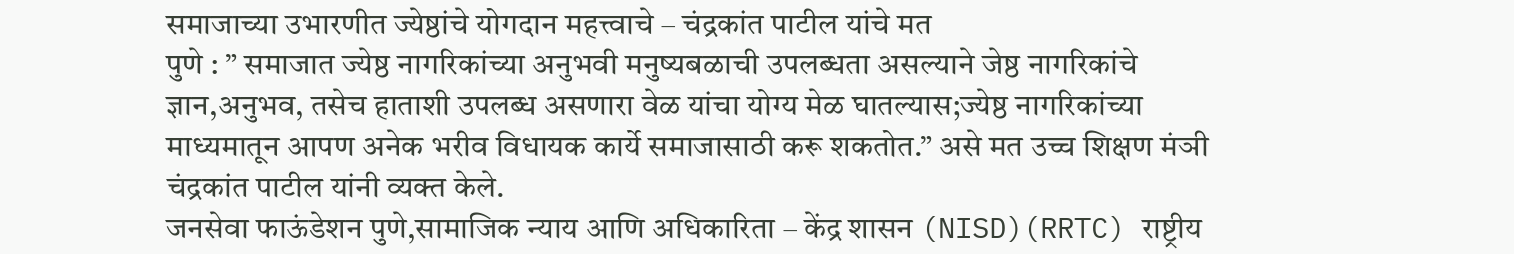समाजाच्या उभारणीत ज्येष्ठांचे योगदान महत्त्वाचे – चंद्रकांत पाटील यांचे मत
पुणे : ” समाजात ज्येष्ठ नागरिकांच्या अनुभवी मनुष्यबळाची उपलब्धता असल्याने जेष्ठ नागरिकांचे ज्ञान,अनुभव, तसेच हाताशी उपलब्ध असणारा वेळ यांचा योग्य मेळ घातल्यास;ज्येष्ठ नागरिकांच्या माध्यमातून आपण अनेक भरीव विधायक कार्ये समाजासाठी करू शकतोत.” असे मत उच्च शिक्षण मंञी चंद्रकांत पाटील यांनी व्यक्त केले.
जनसेवा फाऊंडेशन पुणे,सामाजिक न्याय आणि अधिकारिता – केंद्र शासन (NISD)(RRTC) राष्ट्रीय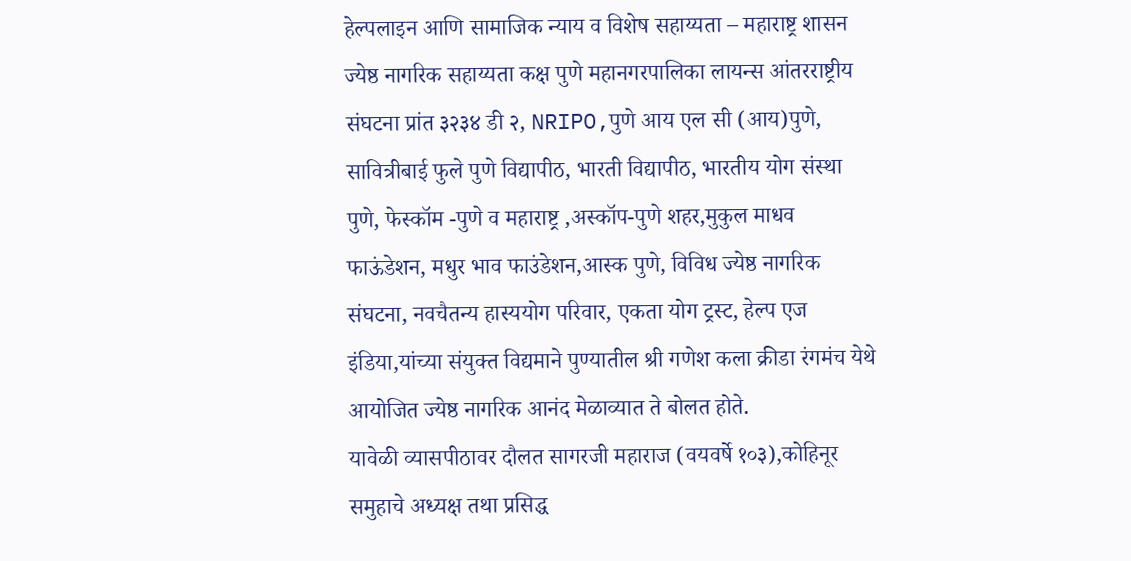हेल्पलाइन आणि सामाजिक न्याय व विशेष सहाय्यता – महाराष्ट्र शासन ज्येष्ठ नागरिक सहाय्यता कक्ष पुणे महानगरपालिका लायन्स आंतरराष्ट्रीय संघटना प्रांत ३२३४ डी २, NRIPO,पुणे आय एल सी (आय)पुणे, सावित्रीबाई फुले पुणे विद्यापीठ, भारती विद्यापीठ, भारतीय योग संस्था पुणे, फेस्कॉम -पुणे व महाराष्ट्र ,अस्कॉप-पुणे शहर,मुकुल माधव फाऊंडेशन, मधुर भाव फाउंडेशन,आस्क पुणे, विविध ज्येष्ठ नागरिक संघटना, नवचैतन्य हास्ययोग परिवार, एकता योग ट्रस्ट, हेल्प एज इंडिया,यांच्या संयुक्त विद्यमाने पुण्यातील श्री गणेश कला क्रीडा रंगमंच येथे आयोजित ज्येष्ठ नागरिक आनंद मेळाव्यात ते बोलत होते.
यावेळी व्यासपीठावर दौलत सागरजी महाराज (वयवर्षे १०३),कोहिनूर समुहाचे अध्यक्ष तथा प्रसिद्ध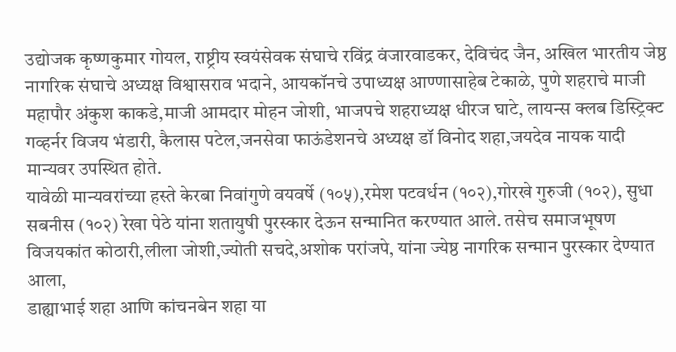उद्योजक कृष्णकुमार गोयल, राष्ट्रीय स्वयंसेवक संघाचे रविंद्र वंजारवाडकर, देविचंद जैन, अखिल भारतीय जेष्ठ नागरिक संघाचे अध्यक्ष विश्वासराव भदाने, आयकॉनचे उपाध्यक्ष आण्णासाहेब टेकाळे, पुणे शहराचे माजी महापौर अंकुश काकडे,माजी आमदार मोहन जोशी, भाजपचे शहराध्यक्ष धीरज घाटे, लायन्स क्लब डिस्ट्रिक्ट गव्हर्नर विजय भंडारी, कैलास पटेल,जनसेवा फाऊंडेशनचे अध्यक्ष डॉ विनोद शहा,जयदेव नायक यादी मान्यवर उपस्थित होते.
यावेळी मान्यवरांच्या हस्ते केरबा निवांगुणे वयवर्षे (१०५),रमेश पटवर्धन (१०२),गोरखे गुरुजी (१०२), सुधा सबनीस (१०२) रेखा पेठे यांना शतायुषी पुरस्कार देऊन सन्मानित करण्यात आले. तसेच समाजभूषण विजयकांत कोठारी,लीला जोशी,ज्योती सचदे,अशोक परांजपे, यांना ज्येष्ठ नागरिक सन्मान पुरस्कार देण्यात आला,
डाह्याभाई शहा आणि कांचनबेन शहा या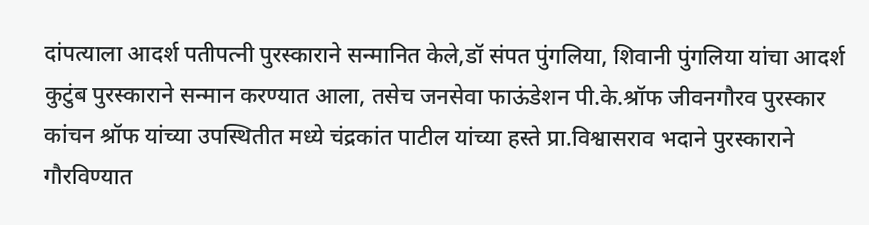दांपत्याला आदर्श पतीपत्नी पुरस्काराने सन्मानित केले,डॉ संपत पुंगलिया, शिवानी पुंगलिया यांचा आदर्श कुटुंब पुरस्काराने सन्मान करण्यात आला, तसेच जनसेवा फाऊंडेशन पी.के.श्रॉफ जीवनगौरव पुरस्कार कांचन श्रॉफ यांच्या उपस्थितीत मध्ये चंद्रकांत पाटील यांच्या हस्ते प्रा.विश्वासराव भदाने पुरस्काराने गौरविण्यात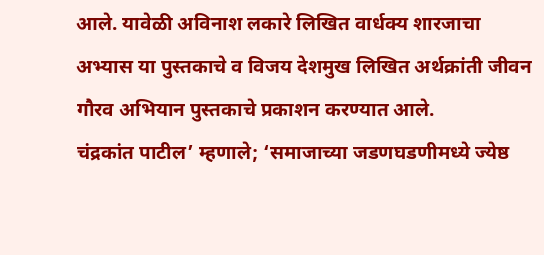आले. यावेळी अविनाश लकारे लिखित वार्धक्य शारजाचा अभ्यास या पुस्तकाचे व विजय देशमुख लिखित अर्थक्रांती जीवन गौरव अभियान पुस्तकाचे प्रकाशन करण्यात आले.
चंद्रकांत पाटील’ म्हणाले; ‘समाजाच्या जडणघडणीमध्ये ज्येष्ठ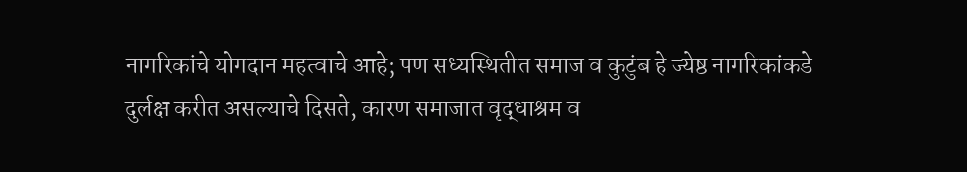नागरिकांचे योगदान महत्वाचे आहे; पण सध्यस्थितीत समाज व कुटुंब हे ज्येष्ठ नागरिकांकडे दुर्लक्ष करीत असल्याचे दिसते, कारण समाजात वृद्धाश्रम व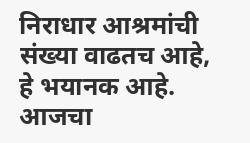निराधार आश्रमांची संख्या वाढतच आहे, हे भयानक आहे. आजचा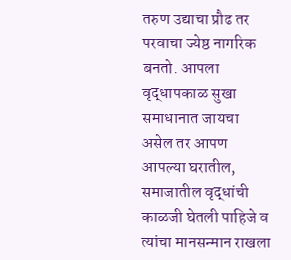तरुण उद्याचा प्रौढ तर परवाचा ज्येष्ठ नागरिक बनतो. आपला वृद्धापकाळ सुखा समाधानात जायचा असेल तर आपण आपल्या घरातील, समाजातील वृद्धांची काळजी घेतली पाहिजे व त्यांचा मानसन्मान राखला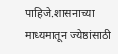पाहिजे.शासनाच्या माध्यमातून ज्येष्ठांसाठी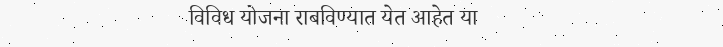विविध योजना राबविण्यात येत आहेत या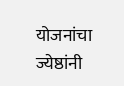योजनांचा ज्येष्ठांनी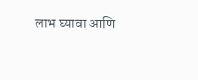लाभ घ्यावा आणि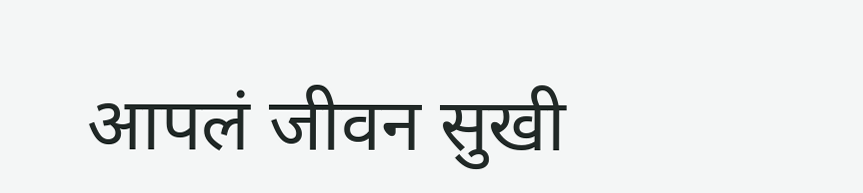आपलं जीवन सुखी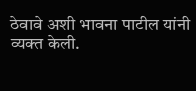ठेवावे अशी भावना पाटील यांनी व्यक्त केली.